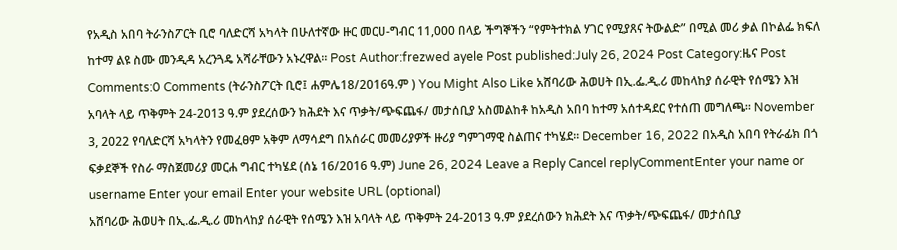የአዲስ አበባ ትራንስፖርት ቢሮ ባለድርሻ አካላት በሁለተኛው ዙር መርሀ-ግብር 11,000 በላይ ችግኞችን “የምትተክል ሃገር የሚያጸና ትውልድ” በሚል መሪ ቃል በኮልፌ ክፍለ ከተማ ልዩ ስሙ መንዲዳ አረንጓዴ አሻራቸውን አኑረዋል። Post Author:frezwed ayele Post published:July 26, 2024 Post Category:ዜና Post Comments:0 Comments (ትራንስፖርት ቢሮ፤ ሐምሌ18/2016ዓ.ም ) You Might Also Like አሸባሪው ሕወሀት በኢ.ፌ.ዲ.ሪ መከላከያ ሰራዊት የሰሜን እዝ አባላት ላይ ጥቅምት 24-2013 ዓ.ም ያደረሰውን ክሕደት እና ጥቃት/ጭፍጨፋ/ መታሰቢያ አስመልከቶ ከአዲስ አበባ ከተማ አሰተዳደር የተሰጠ መግለጫ። November 3, 2022 የባለድርሻ አካላትን የመፈፀም አቅም ለማሳደግ በአሰራር መመሪያዎች ዙሪያ ግምገማዊ ስልጠና ተካሄደ፡፡ December 16, 2022 በአዲስ አበባ የትራፊክ በጎ ፍቃደኞች የስራ ማስጀመሪያ መርሐ ግብር ተካሄደ (ሰኔ 16/2016 ዓ.ም) June 26, 2024 Leave a Reply Cancel replyCommentEnter your name or username Enter your email Enter your website URL (optional)
አሸባሪው ሕወሀት በኢ.ፌ.ዲ.ሪ መከላከያ ሰራዊት የሰሜን እዝ አባላት ላይ ጥቅምት 24-2013 ዓ.ም ያደረሰውን ክሕደት እና ጥቃት/ጭፍጨፋ/ መታሰቢያ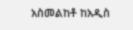አስመልከቶ ከአዲስ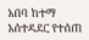አበባ ከተማ አሰተዳደር የተሰጠ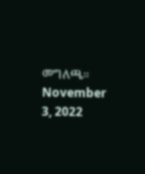መግለጫ። November 3, 2022